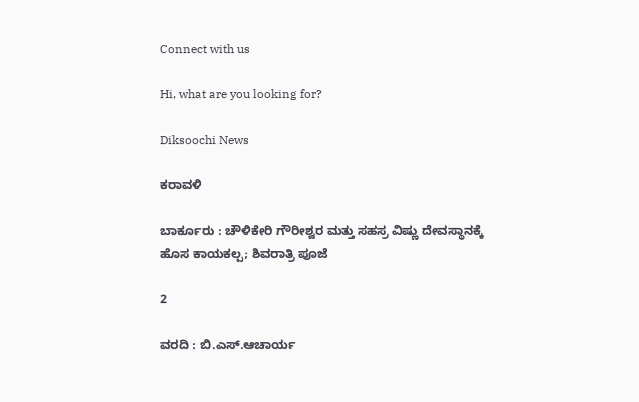Connect with us

Hi, what are you looking for?

Diksoochi News

ಕರಾವಳಿ

ಬಾರ್ಕೂರು : ಚೌಳಿಕೇರಿ ಗೌರೀಶ್ವರ ಮತ್ತು ಸಹಸ್ರ ವಿಷ್ಣು ದೇವಸ್ಥಾನಕ್ಕೆ ಹೊಸ ಕಾಯಕಲ್ಪ; ಶಿವರಾತ್ರಿ ಪೂಜೆ

2

ವರದಿ : ಬಿ.ಎಸ್.ಆಚಾರ್ಯ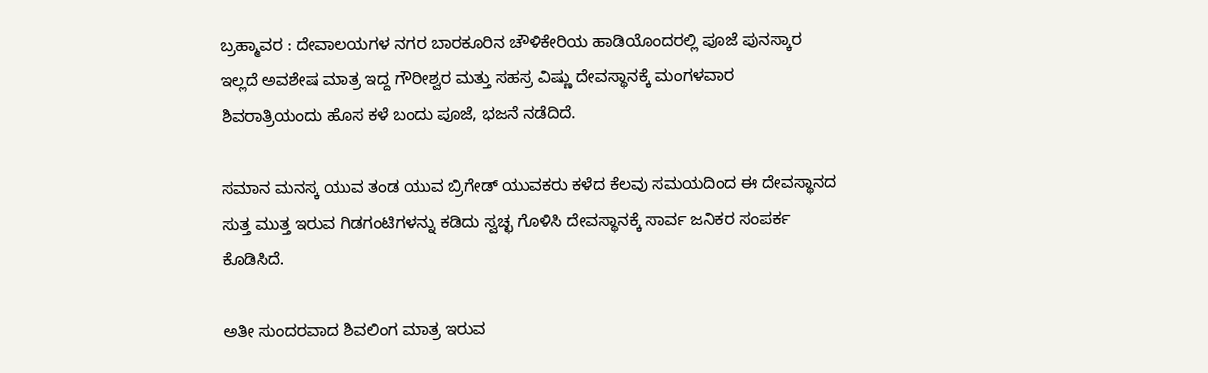ಬ್ರಹ್ಮಾವರ : ದೇವಾಲಯಗಳ ನಗರ ಬಾರಕೂರಿನ ಚೌಳಿಕೇರಿಯ ಹಾಡಿಯೊಂದರಲ್ಲಿ ಪೂಜೆ ಪುನಸ್ಕಾರ ಇಲ್ಲದೆ ಅವಶೇಷ ಮಾತ್ರ ಇದ್ದ ಗೌರೀಶ್ವರ ಮತ್ತು ಸಹಸ್ರ ವಿಷ್ಣು ದೇವಸ್ಥಾನಕ್ಕೆ ಮಂಗಳವಾರ ಶಿವರಾತ್ರಿಯಂದು ಹೊಸ ಕಳೆ ಬಂದು ಪೂಜೆ, ಭಜನೆ ನಡೆದಿದೆ.

ಸಮಾನ ಮನಸ್ಕ ಯುವ ತಂಡ ಯುವ ಬ್ರಿಗೇಡ್ ಯುವಕರು ಕಳೆದ ಕೆಲವು ಸಮಯದಿಂದ ಈ ದೇವಸ್ಥಾನದ ಸುತ್ತ ಮುತ್ತ ಇರುವ ಗಿಡಗಂಟಿಗಳನ್ನು ಕಡಿದು ಸ್ವಚ್ಛ ಗೊಳಿಸಿ ದೇವಸ್ಥಾನಕ್ಕೆ ಸಾರ್ವ ಜನಿಕರ ಸಂಪರ್ಕ ಕೊಡಿಸಿದೆ.

ಅತೀ ಸುಂದರವಾದ ಶಿವಲಿಂಗ ಮಾತ್ರ ಇರುವ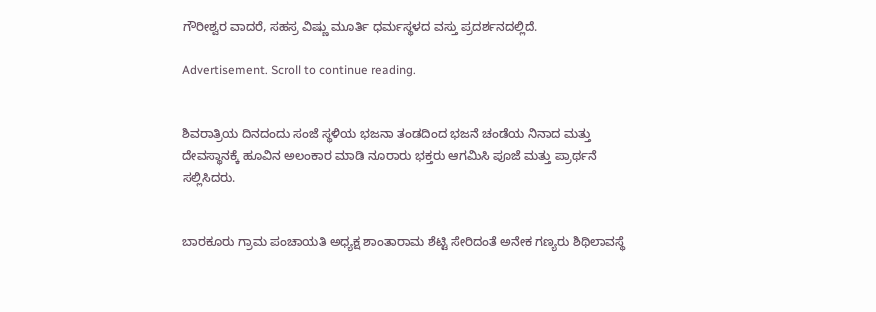ಗೌರೀಶ್ವರ ವಾದರೆ, ಸಹಸ್ರ ವಿಷ್ಣು ಮೂರ್ತಿ ಧರ್ಮಸ್ಥಳದ ವಸ್ತು ಪ್ರದರ್ಶನದಲ್ಲಿದೆ.

Advertisement. Scroll to continue reading.


ಶಿವರಾತ್ರಿಯ ದಿನದಂದು ಸಂಜೆ ಸ್ಥಳಿಯ ಭಜನಾ ತಂಡದಿಂದ ಭಜನೆ ಚಂಡೆಯ ನಿನಾದ ಮತ್ತು ದೇವಸ್ಥಾನಕ್ಕೆ ಹೂವಿನ ಅಲಂಕಾರ ಮಾಡಿ ನೂರಾರು ಭಕ್ತರು ಆಗಮಿಸಿ ಪೂಜೆ ಮತ್ತು ಪ್ರಾರ್ಥನೆ ಸಲ್ಲಿಸಿದರು.


ಬಾರಕೂರು ಗ್ರಾಮ ಪಂಚಾಯತಿ ಅಧ್ಯಕ್ಷ ಶಾಂತಾರಾಮ ಶೆಟ್ಟಿ ಸೇರಿದಂತೆ ಅನೇಕ ಗಣ್ಯರು ಶಿಥಿಲಾವಸ್ಥೆ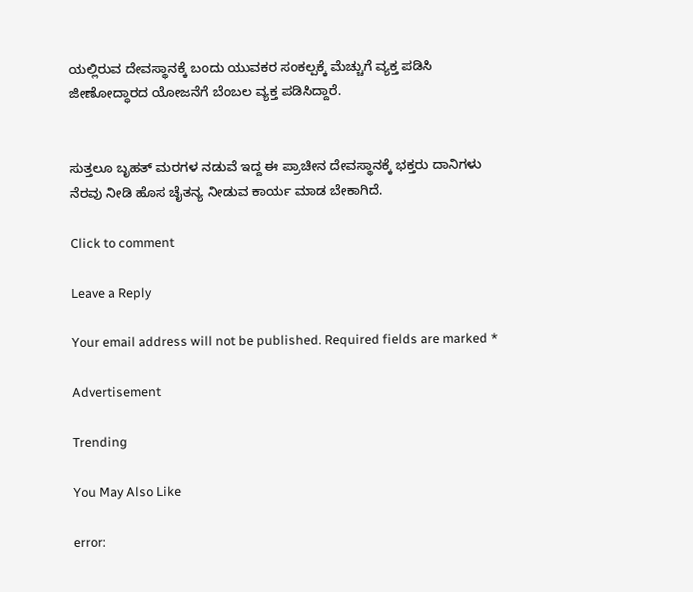ಯಲ್ಲಿರುವ ದೇವಸ್ಥಾನಕ್ಕೆ ಬಂದು ಯುವಕರ ಸಂಕಲ್ಪಕ್ಕೆ ಮೆಚ್ಚುಗೆ ವ್ಯಕ್ತ ಪಡಿಸಿ ಜೀಣೋದ್ಧಾರದ ಯೋಜನೆಗೆ ಬೆಂಬಲ ವ್ಯಕ್ತ ಪಡಿಸಿದ್ದಾರೆ.


ಸುತ್ತಲೂ ಬೃಹತ್ ಮರಗಳ ನಡುವೆ ಇದ್ದ ಈ ಪ್ರಾಚೀನ ದೇವಸ್ಥಾನಕ್ಕೆ ಭಕ್ತರು ದಾನಿಗಳು ನೆರವು ನೀಡಿ ಹೊಸ ಚೈತನ್ಯ ನೀಡುವ ಕಾರ್ಯ ಮಾಡ ಬೇಕಾಗಿದೆ.

Click to comment

Leave a Reply

Your email address will not be published. Required fields are marked *

Advertisement

Trending

You May Also Like

error: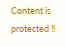Content is protected !!